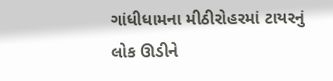ગાંધીધામના મીઠીરોહરમાં ટાયરનું લોક ઊડીને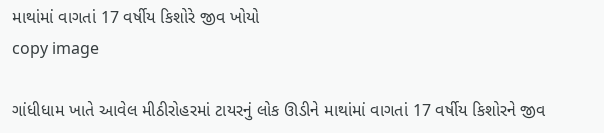માથાંમાં વાગતાં 17 વર્ષીય કિશોરે જીવ ખોયો
copy image

ગાંધીધામ ખાતે આવેલ મીઠીરોહરમાં ટાયરનું લોક ઊડીને માથાંમાં વાગતાં 17 વર્ષીય કિશોરને જીવ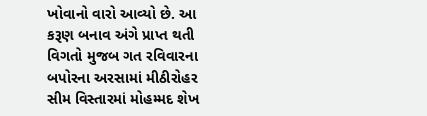ખોવાનો વારો આવ્યો છે. આ કરૂણ બનાવ અંગે પ્રાપ્ત થતી વિગતો મુજબ ગત રવિવારના બપોરના અરસામાં મીઠીરોહર સીમ વિસ્તારમાં મોહમ્મદ શેખ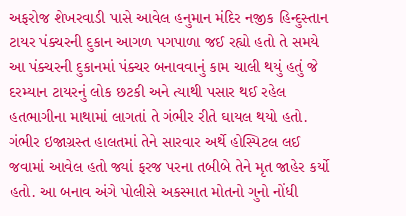અફરોજ શેખરવાડી પાસે આવેલ હનુમાન મંદિર નજીક હિન્દુસ્તાન ટાયર પંક્ચરની દુકાન આગળ પગપાળા જઈ રહ્યો હતો તે સમયે આ પંક્ચરની દુકાનમાં પંક્ચર બનાવવાનું કામ ચાલી થયું હતું જે દરમ્યાન ટાયરનું લોક છટકી અને ત્યાથી પસાર થઈ રહેલ હતભાગીના માથામાં લાગતાં તે ગંભીર રીતે ઘાયલ થયો હતો. ગંભીર ઇજાગ્રસ્ત હાલતમાં તેને સારવાર અર્થે હોસ્પિટલ લઈ જવામાં આવેલ હતો જ્યાં ફરજ પરના તબીબે તેને મૃત જાહેર કર્યો હતો. આ બનાવ અંગે પોલીસે અકસ્માત મોતનો ગુનો નોંધી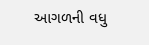આગળની વધુ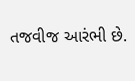તજવીજ આરંભી છે.